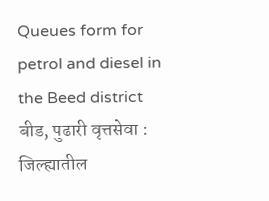Queues form for petrol and diesel in the Beed district
बीड, पुढारी वृत्तसेवा : जिल्ह्यातील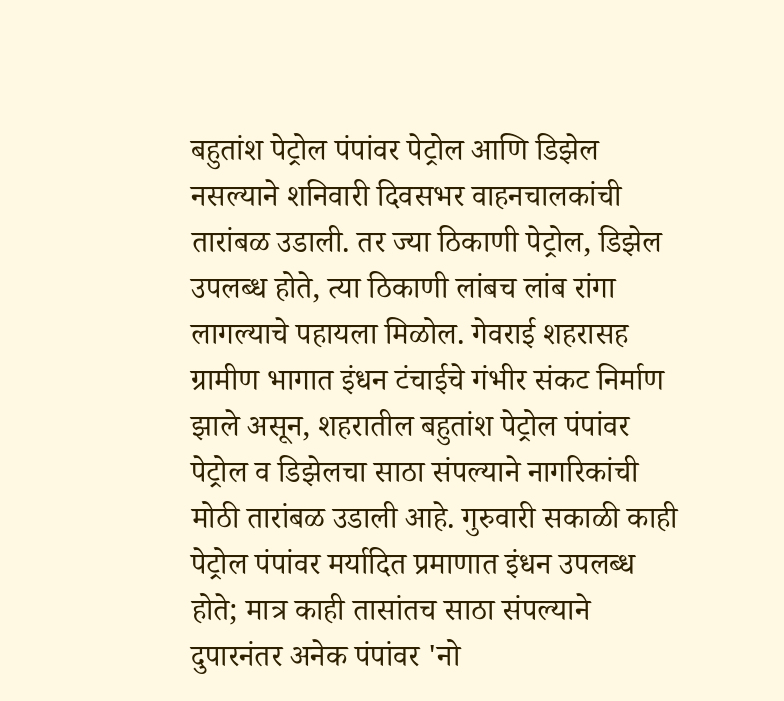बहुतांश पेट्रोल पंपांवर पेट्रोल आणि डिझेल नसल्याने शनिवारी दिवसभर वाहनचालकांची तारांबळ उडाली. तर ज्या ठिकाणी पेट्रोल, डिझेल उपलब्ध होते, त्या ठिकाणी लांबच लांब रांगा लागल्याचे पहायला मिळोल. गेवराई शहरासह ग्रामीण भागात इंधन टंचाईचे गंभीर संकट निर्माण झाले असून, शहरातील बहुतांश पेट्रोल पंपांवर पेट्रोल व डिझेलचा साठा संपल्याने नागरिकांची मोठी तारांबळ उडाली आहे. गुरुवारी सकाळी काही पेट्रोल पंपांवर मर्यादित प्रमाणात इंधन उपलब्ध होते; मात्र काही तासांतच साठा संपल्याने दुपारनंतर अनेक पंपांवर 'नो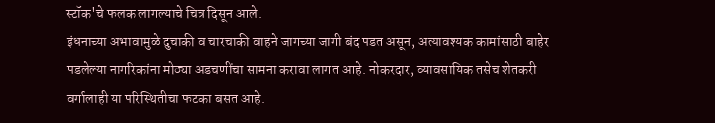स्टॉक'चे फलक लागल्याचे चित्र दिसून आले.
इंधनाच्या अभावामुळे दुचाकी व चारचाकी वाहने जागच्या जागी बंद पडत असून, अत्यावश्यक कामांसाठी बाहेर पडलेल्या नागरिकांना मोठ्या अडचणींचा सामना करावा लागत आहे. नोकरदार, व्यावसायिक तसेच शेतकरी वर्गालाही या परिस्थितीचा फटका बसत आहे.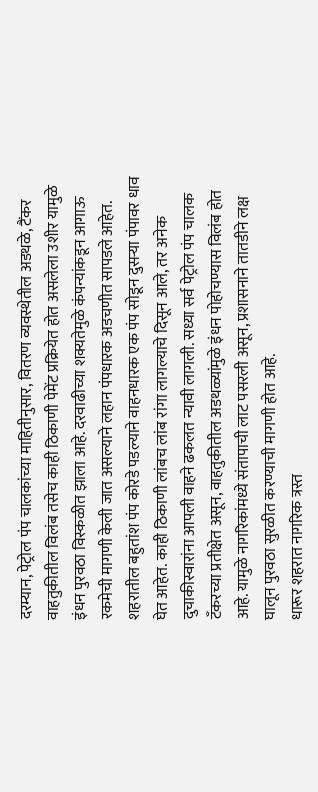दरम्यान, पेट्रोल पंप चालकांच्या माहितीनुसार, वितरण व्यवस्थेतील अडथळे, टैंकर वाहतुकीतील विलंब तसेच काही ठिकाणी पेमेंट प्रक्रियेत होत असलेला उशीर यामुळे इंधन पुरवठा विस्कळीत झाला आहे. दरवाढीच्या शक्यतेमुळे कंपन्यांकडून आगाऊ रकमेची मागणी केली जात असल्याने लहान पंपधारक अडचणीत सापडले आहेत.
शहरातील बहुतांश पंप कोरडे पडल्याने वाहनधारक एक पंप सोडून दुसऱ्या पंपावर धाव घेत आहेत. काही ठिकाणी लांबच लांब रांगा लागल्याचे दिसून आले, तर अनेक दुचाकीस्वारांना आपली वाहने ढकलत न्यावी लागली. सध्या सर्व पेट्रोल पंप चालक टँकरच्या प्रतीक्षेत असून, वाहतुकीतील अडथळ्यांमुळे इंधन पोहोचण्यास विलंब होत आहे. यामुळे नागरिकांमध्ये संतापाची लाट पसरली असून, प्रशासनाने तातडीने लक्ष घालून पुरवठा सुरळीत करण्याची मागणी होत आहे.
धारूर शहरात नागरिक त्रस्त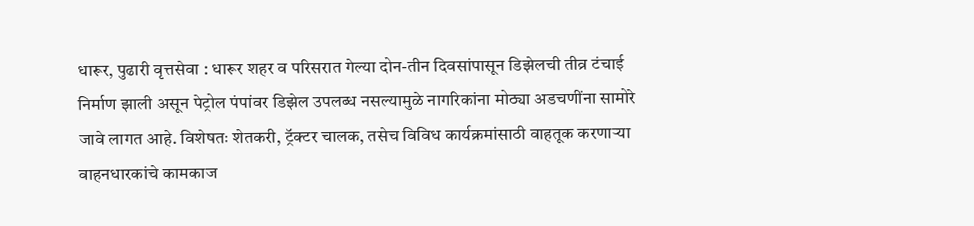धारूर, पुढारी वृत्तसेवा : धारूर शहर व परिसरात गेल्या दोन-तीन दिवसांपासून डिझेलची तीव्र टंचाई निर्माण झाली असून पेट्रोल पंपांवर डिझेल उपलब्ध नसल्यामुळे नागरिकांना मोठ्या अडचणींना सामोरे जावे लागत आहे. विशेषतः शेतकरी, ट्रॅक्टर चालक, तसेच विविध कार्यक्रमांसाठी वाहतूक करणाऱ्या वाहनधारकांचे कामकाज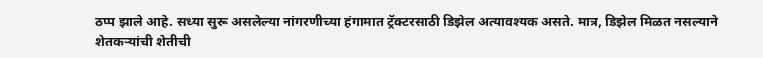ठप्प झाले आहे. सध्या सुरू असलेल्या नांगरणीच्या हंगामात ट्रॅक्टरसाठी डिझेल अत्यावश्यक असते. मात्र, डिझेल मिळत नसल्याने शेतकऱ्यांची शेतीची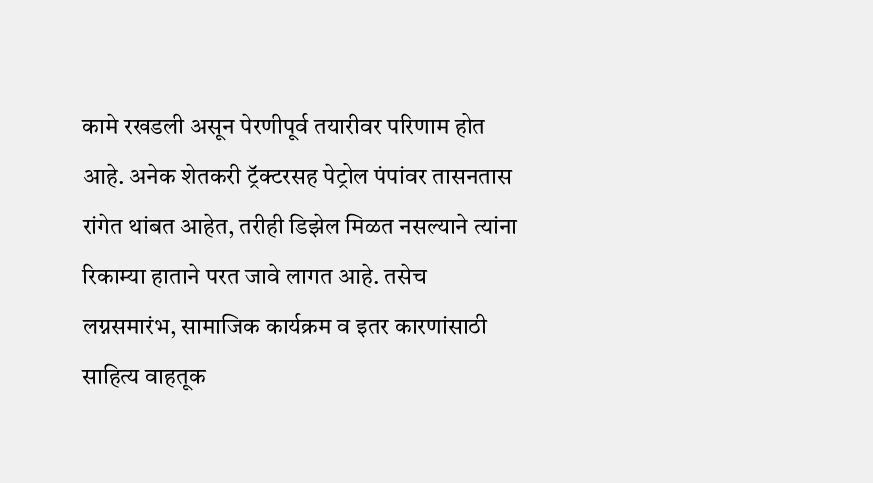कामे रखडली असून पेरणीपूर्व तयारीवर परिणाम होत आहे. अनेक शेतकरी ट्रॅक्टरसह पेट्रोल पंपांवर तासनतास रांगेत थांबत आहेत, तरीही डिझेल मिळत नसल्याने त्यांना रिकाम्या हाताने परत जावे लागत आहे. तसेच लग्नसमारंभ, सामाजिक कार्यक्रम व इतर कारणांसाठी साहित्य वाहतूक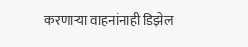करणाऱ्या वाहनांनाही डिझेल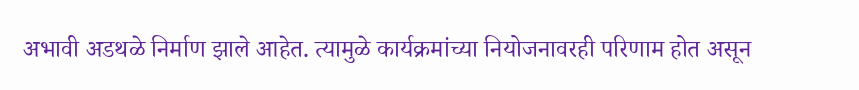अभावी अडथळे निर्माण झाले आहेत. त्यामुळे कार्यक्रमांच्या नियोजनावरही परिणाम होत असून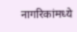नागरिकांमध्ये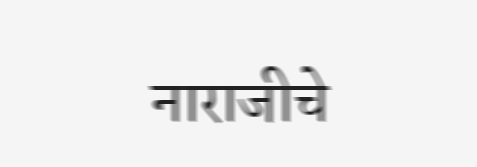नाराजीचे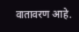वातावरण आहे.